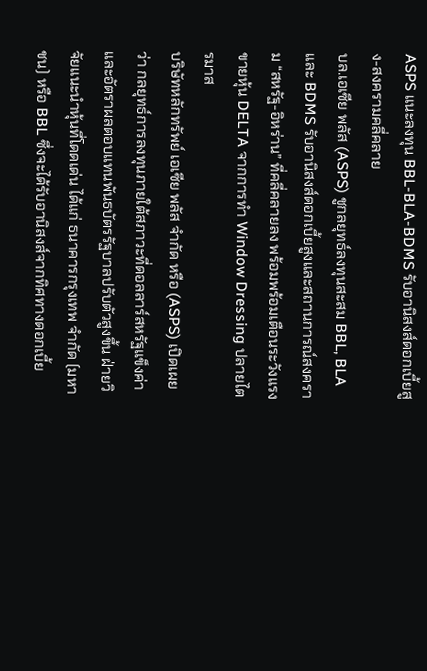ASPS แนะลงทุน BBL-BLA-BDMS รับอานิสงส์ดอกเบี้ยสูง-สงครามคลี่คลาย
บล.เอเซีย พลัส (ASPS) ชูกลยุทธ์ลงทุนสะสม BBL, BLA และ BDMS รับอานิสงส์ดอกเบี้ยสูงและสถานการณ์สงคราม “สหรัฐ-อิหร่าน” ที่คลี่คลายลง พร้อมพร้อมเตือนระวังแรงขายหุ้น DELTA จากการทำ Window Dressing ปลายไตรมาส
บริษัทหลักทรัพย์ เอเซีย พลัส จำกัด หรือ (ASPS) เปิดเผยว่า กลยุทธ์การลงทุนภายใต้สภาวะที่ดอลลาร์สหรัฐแข็งค่าและอัตราผลตอบแทนพันธบัตรรัฐบาลปรับตัวสูงขึ้น ฝ่ายวิจัยแนะนำหุ้นที่โดดเด่น ได้แก่ ธนาคารกรุงเทพ จำกัด (มหาชน) หรือ BBL ซึ่งจะได้รับอานิสงส์จากทิศทางดอกเบี้ย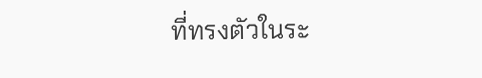ที่ทรงตัวในระ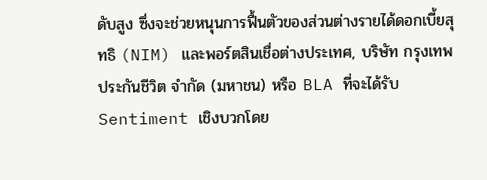ดับสูง ซึ่งจะช่วยหนุนการฟื้นตัวของส่วนต่างรายได้ดอกเบี้ยสุทธิ (NIM) และพอร์ตสินเชื่อต่างประเทศ, บริษัท กรุงเทพประกันชีวิต จำกัด (มหาชน) หรือ BLA ที่จะได้รับ Sentiment เชิงบวกโดย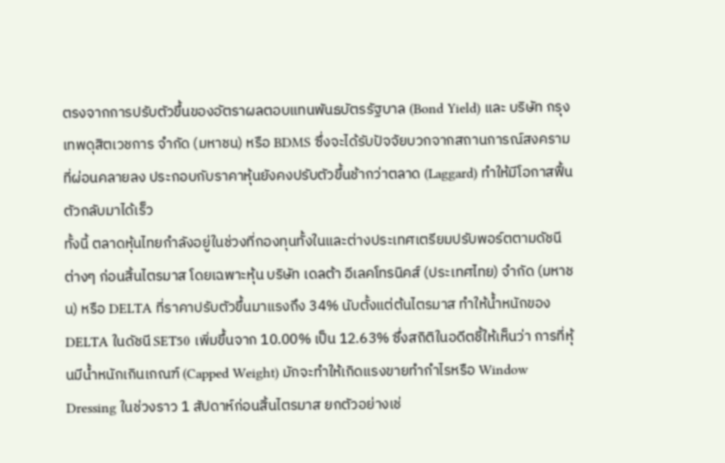ตรงจากการปรับตัวขึ้นของอัตราผลตอบแทนพันธบัตรรัฐบาล (Bond Yield) และ บริษัท กรุงเทพดุสิตเวชการ จำกัด (มหาชน) หรือ BDMS ซึ่งจะได้รับปัจจัยบวกจากสถานการณ์สงครามที่ผ่อนคลายลง ประกอบกับราคาหุ้นยังคงปรับตัวขึ้นช้ากว่าตลาด (Laggard) ทำให้มีโอกาสฟื้นตัวกลับมาได้เร็ว
ทั้งนี้ ตลาดหุ้นไทยกำลังอยู่ในช่วงที่กองทุนทั้งในและต่างประเทศเตรียมปรับพอร์ตตามดัชนีต่างๆ ก่อนสิ้นไตรมาส โดยเฉพาะหุ้น บริษัท เดลต้า อีเลคโทรนิคส์ (ประเทศไทย) จำกัด (มหาชน) หรือ DELTA ที่ราคาปรับตัวขึ้นมาแรงถึง 34% นับตั้งแต่ต้นไตรมาส ทำให้น้ำหนักของ DELTA ในดัชนี SET50 เพิ่มขึ้นจาก 10.00% เป็น 12.63% ซึ่งสถิติในอดีตชี้ให้เห็นว่า การที่หุ้นมีน้ำหนักเกินเกณฑ์ (Capped Weight) มักจะทำให้เกิดแรงขายทำกำไรหรือ Window Dressing ในช่วงราว 1 สัปดาห์ก่อนสิ้นไตรมาส ยกตัวอย่างเช่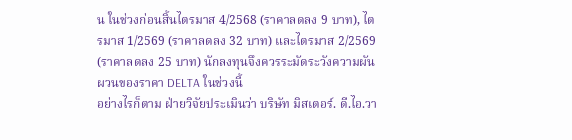น ในช่วงก่อนสิ้นไตรมาส 4/2568 (ราคาลดลง 9 บาท), ไตรมาส 1/2569 (ราคาลดลง 32 บาท) และไตรมาส 2/2569 (ราคาลดลง 25 บาท) นักลงทุนจึงควรระมัดระวังความผันผวนของราคา DELTA ในช่วงนี้
อย่างไรก็ตาม ฝ่ายวิจัยประเมินว่า บริษัท มิสเตอร์. ดี.ไอ.วา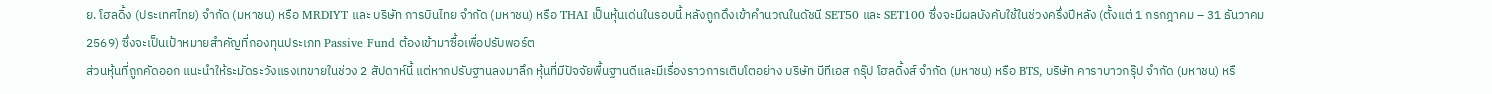ย. โฮลดิ้ง (ประเทศไทย) จำกัด (มหาชน) หรือ MRDIYT และ บริษัท การบินไทย จำกัด (มหาชน) หรือ THAI เป็นหุ้นเด่นในรอบนี้ หลังถูกดึงเข้าคำนวณในดัชนี SET50 และ SET100 ซึ่งจะมีผลบังคับใช้ในช่วงครึ่งปีหลัง (ตั้งแต่ 1 กรกฎาคม – 31 ธันวาคม 2569) ซึ่งจะเป็นเป้าหมายสำคัญที่กองทุนประเภท Passive Fund ต้องเข้ามาซื้อเพื่อปรับพอร์ต
ส่วนหุ้นที่ถูกคัดออก แนะนำให้ระมัดระวังแรงเทขายในช่วง 2 สัปดาห์นี้ แต่หากปรับฐานลงมาลึก หุ้นที่มีปัจจัยพื้นฐานดีและมีเรื่องราวการเติบโตอย่าง บริษัท บีทีเอส กรุ๊ป โฮลดิ้งส์ จำกัด (มหาชน) หรือ BTS, บริษัท คาราบาวกรุ๊ป จำกัด (มหาชน) หรื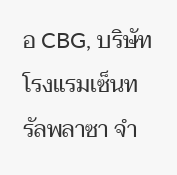อ CBG, บริษัท โรงแรมเซ็นทรัลพลาซา จำ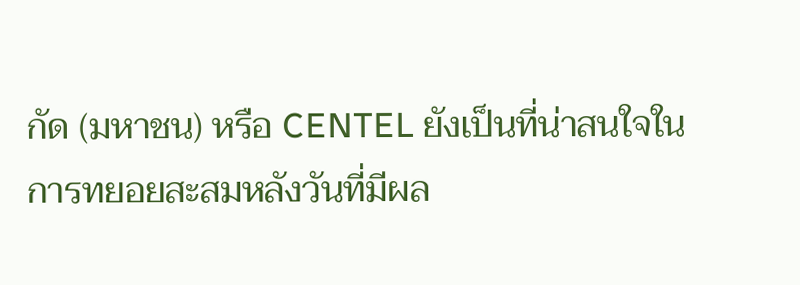กัด (มหาชน) หรือ CENTEL ยังเป็นที่น่าสนใจในการทยอยสะสมหลังวันที่มีผล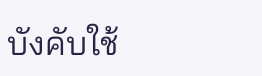บังคับใช้